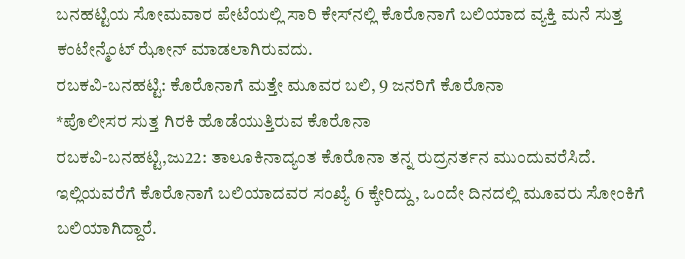ಬನಹಟ್ಟಿಯ ಸೋಮವಾರ ಪೇಟೆಯಲ್ಲಿ ಸಾರಿ ಕೇಸ್‍ನಲ್ಲಿ ಕೊರೊನಾಗೆ ಬಲಿಯಾದ ವ್ಯಕ್ತಿ ಮನೆ ಸುತ್ತ ಕಂಟೇನ್ಮೆಂಟ್ ಝೋನ್ ಮಾಡಲಾಗಿರುವದು.
ರಬಕವಿ-ಬನಹಟ್ಟಿ: ಕೊರೊನಾಗೆ ಮತ್ತೇ ಮೂವರ ಬಲಿ, 9 ಜನರಿಗೆ ಕೊರೊನಾ
*ಪೊಲೀಸರ ಸುತ್ತ ಗಿರಕಿ ಹೊಡೆಯುತ್ತಿರುವ ಕೊರೊನಾ
ರಬಕವಿ-ಬನಹಟ್ಟಿ,ಜು22: ತಾಲೂಕಿನಾದ್ಯಂತ ಕೊರೊನಾ ತನ್ನ ರುದ್ರನರ್ತನ ಮುಂದುವರೆಸಿದೆ. ಇಲ್ಲಿಯವರೆಗೆ ಕೊರೊನಾಗೆ ಬಲಿಯಾದವರ ಸಂಖ್ಯೆ 6 ಕ್ಕೇರಿದ್ದು, ಒಂದೇ ದಿನದಲ್ಲಿ ಮೂವರು ಸೋಂಕಿಗೆ ಬಲಿಯಾಗಿದ್ದಾರೆ.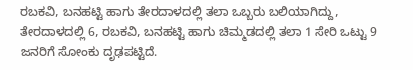ರಬಕವಿ, ಬನಹಟ್ಟಿ ಹಾಗು ತೇರದಾಳದಲ್ಲಿ ತಲಾ ಒಬ್ಬರು ಬಲಿಯಾಗಿದ್ದು, ತೇರದಾಳದಲ್ಲಿ 6, ರಬಕವಿ, ಬನಹಟ್ಟಿ ಹಾಗು ಚಿಮ್ಮಡದಲ್ಲಿ ತಲಾ 1 ಸೇರಿ ಒಟ್ಟು 9 ಜನರಿಗೆ ಸೋಂಕು ದೃಢಪಟ್ಟಿದೆ.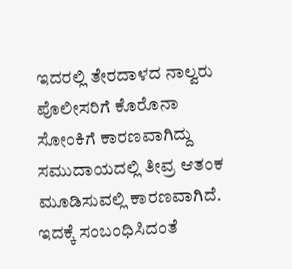ಇದರಲ್ಲಿ ತೇರದಾಳದ ನಾಲ್ವರು ಪೊಲೀಸರಿಗೆ ಕೊರೊನಾ ಸೋಂಕಿಗೆ ಕಾರಣವಾಗಿದ್ದು ಸಮುದಾಯದಲ್ಲಿ ತೀವ್ರ ಆತಂಕ ಮೂಡಿಸುವಲ್ಲಿ ಕಾರಣವಾಗಿದೆ.
ಇದಕ್ಕೆ ಸಂಬಂಧಿಸಿದಂತೆ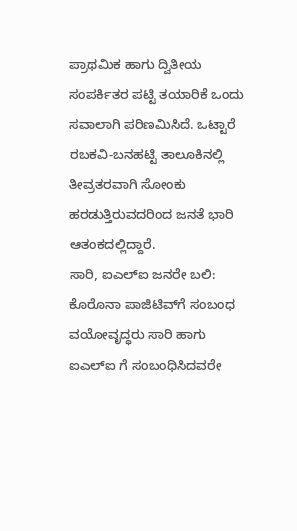ಪ್ರಾಥಮಿಕ ಹಾಗು ದ್ವಿತೀಯ ಸಂಪರ್ಕಿತರ ಪಟ್ಟಿ ತಯಾರಿಕೆ ಒಂದು ಸವಾಲಾಗಿ ಪರಿಣಮಿಸಿದೆ. ಒಟ್ಟಾರೆ ರಬಕವಿ-ಬನಹಟ್ಟಿ ತಾಲೂಕಿನಲ್ಲಿ ತೀವ್ರತರವಾಗಿ ಸೋಂಕು ಹರಡುತ್ತಿರುವದರಿಂದ ಜನತೆ ಭಾರಿ ಆತಂಕದಲ್ಲಿದ್ದಾರೆ.
ಸಾರಿ, ಐಎಲ್‍ಐ ಜನರೇ ಬಲಿ: ಕೊರೊನಾ ಪಾಜಿಟಿವ್‍ಗೆ ಸಂಬಂಧ ವಯೋವೃದ್ಧರು ಸಾರಿ ಹಾಗು ಐಎಲ್‍ಐ ಗೆ ಸಂಬಂಧಿಸಿದವರೇ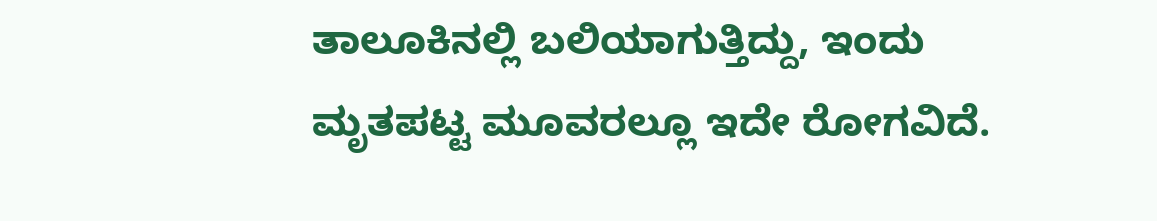ತಾಲೂಕಿನಲ್ಲಿ ಬಲಿಯಾಗುತ್ತಿದ್ದು, ಇಂದು ಮೃತಪಟ್ಟ ಮೂವರಲ್ಲೂ ಇದೇ ರೋಗವಿದೆ.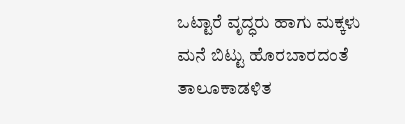ಒಟ್ಟಾರೆ ವೃದ್ಧರು ಹಾಗು ಮಕ್ಕಳು ಮನೆ ಬಿಟ್ಟು ಹೊರಬಾರದಂತೆ ತಾಲೂಕಾಡಳಿತ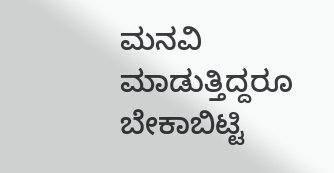ಮನವಿ ಮಾಡುತ್ತಿದ್ದರೂ ಬೇಕಾಬಿಟ್ಟಿ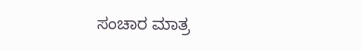ಸಂಚಾರ ಮಾತ್ರ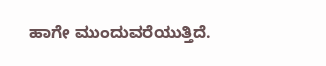ಹಾಗೇ ಮುಂದುವರೆಯುತ್ತಿದೆ.